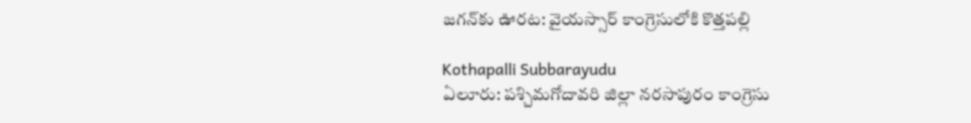జగన్‌కు ఊరట: వైయస్సార్ కాంగ్రెసులోకి కొత్తపల్లి

Kothapalli Subbarayudu
ఏలూరు: పశ్చిమగోదావరి జిల్లా నరసాపురం కాంగ్రెసు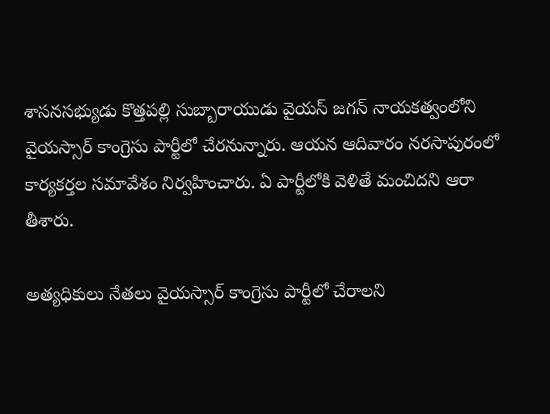శాసనసభ్యుడు కొత్తపల్లి సుబ్బారాయుడు వైయస్ జగన్ నాయకత్వంలోని వైయస్సార్ కాంగ్రెసు పార్టీలో చేరనున్నారు. ఆయన ఆదివారం నరసాపురంలో కార్యకర్తల సమావేశం నిర్వహించారు. ఏ పార్టీలోకి వెళితే మంచిదని ఆరా తీశారు.

అత్యధికులు నేతలు వైయస్సార్ కాంగ్రెసు పార్టీలో చేరాలని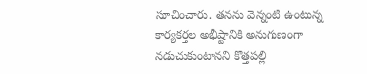సూచించారు. తనను వెన్నంటి ఉంటున్న కార్యకర్తల అభీష్టానికి అనుగుణంగా నడుచుకుంటానని కొత్తపల్లి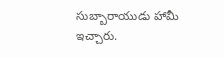సుబ్బారాయుడు హామీ ఇచ్చారు.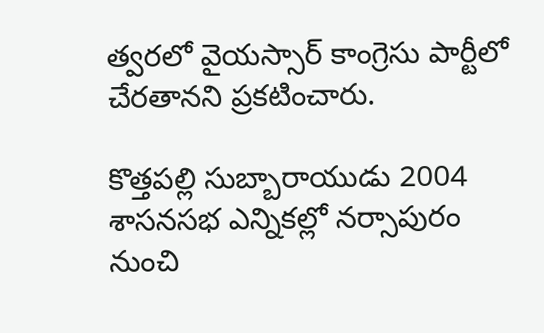త్వరలో వైయస్సార్ కాంగ్రెసు పార్టీలో చేరతానని ప్రకటించారు.

కొత్తపల్లి సుబ్బారాయుడు 2004 శాసనసభ ఎన్నికల్లో నర్సాపురం నుంచి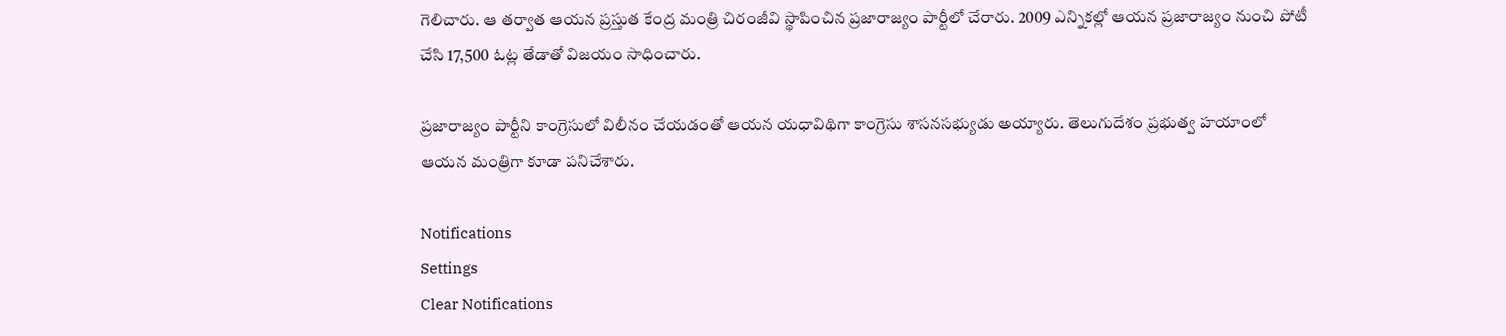గెలిచారు. ఆ తర్వాత ఆయన ప్రస్తుత కేంద్ర మంత్రి చిరంజీవి స్థాపించిన ప్రజారాజ్యం పార్టీలో చేరారు. 2009 ఎన్నికల్లో ఆయన ప్రజారాజ్యం నుంచి పోటీ చేసి 17,500 ఓట్ల తేడాతో విజయం సాధించారు.

ప్రజారాజ్యం పార్టీని కాంగ్రెసులో విలీనం చేయడంతో ఆయన యధావిథిగా కాంగ్రెసు శాసనసభ్యుడు అయ్యారు. తెలుగుదేశం ప్రభుత్వ హయాంలో ఆయన మంత్రిగా కూడా పనిచేశారు.

Notifications
Settings
Clear Notifications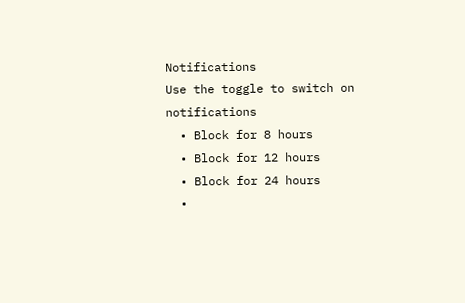Notifications
Use the toggle to switch on notifications
  • Block for 8 hours
  • Block for 12 hours
  • Block for 24 hours
  •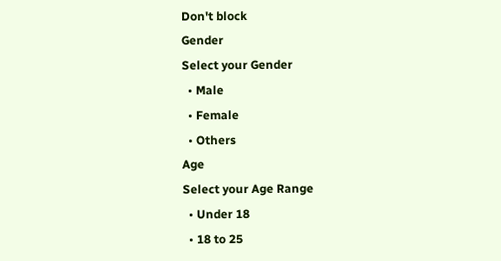Don't block
Gender
Select your Gender
  • Male
  • Female
  • Others
Age
Select your Age Range
  • Under 18
  • 18 to 25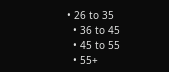• 26 to 35
  • 36 to 45
  • 45 to 55
  • 55+